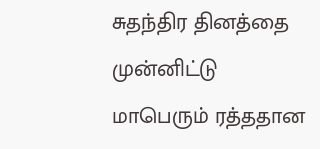சுதந்திர தினத்தை முன்னிட்டு மாபெரும் ரத்ததான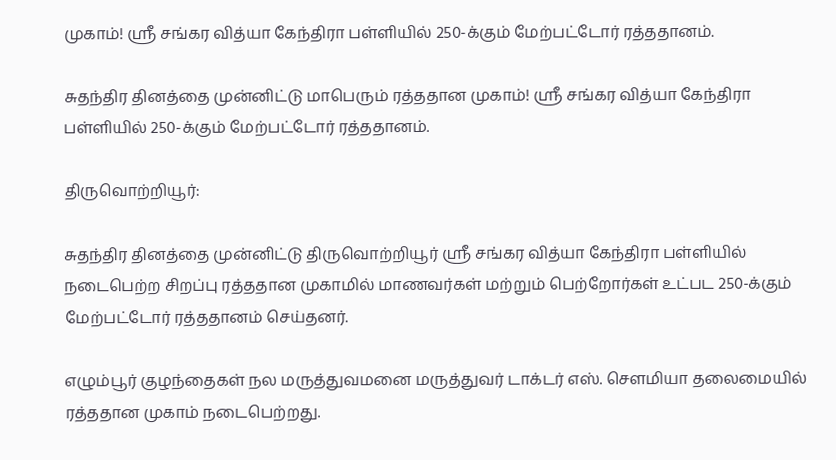முகாம்! ஸ்ரீ சங்கர வித்யா கேந்திரா பள்ளியில் 250-க்கும் மேற்பட்டோர் ரத்ததானம்.

சுதந்திர தினத்தை முன்னிட்டு மாபெரும் ரத்ததான முகாம்! ஸ்ரீ சங்கர வித்யா கேந்திரா பள்ளியில் 250-க்கும் மேற்பட்டோர் ரத்ததானம்.

திருவொற்றியூர்:

சுதந்திர தினத்தை முன்னிட்டு திருவொற்றியூர் ஸ்ரீ சங்கர வித்யா கேந்திரா பள்ளியில் நடைபெற்ற சிறப்பு ரத்ததான முகாமில் மாணவர்கள் மற்றும் பெற்றோர்கள் உட்பட 250-க்கும் மேற்பட்டோர் ரத்ததானம் செய்தனர்.

எழும்பூர் குழந்தைகள் நல மருத்துவமனை மருத்துவர் டாக்டர் எஸ். சௌமியா தலைமையில் ரத்ததான முகாம் நடைபெற்றது.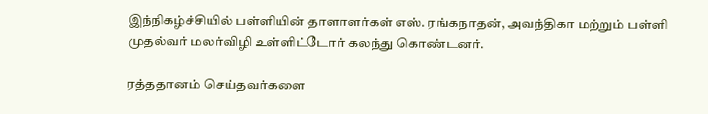இந்நிகழ்ச்சியில் பள்ளியின் தாளாளர்கள் எஸ். ரங்கநாதன், அவந்திகா மற்றும் பள்ளி முதல்வர் மலர்விழி உள்ளிட்டோர் கலந்து கொண்டனர்.

ரத்ததானம் செய்தவர்களை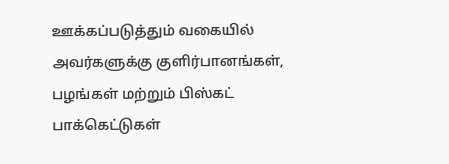ஊக்கப்படுத்தும் வகையில் அவர்களுக்கு குளிர்பானங்கள், பழங்கள் மற்றும் பிஸ்கட் பாக்கெட்டுகள்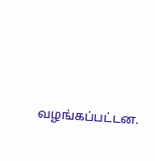வழங்கப்பட்டன.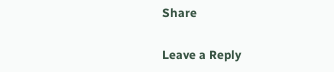Share

Leave a Reply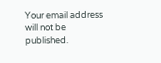Your email address will not be published.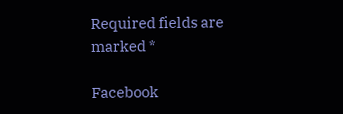Required fields are marked *

Facebook